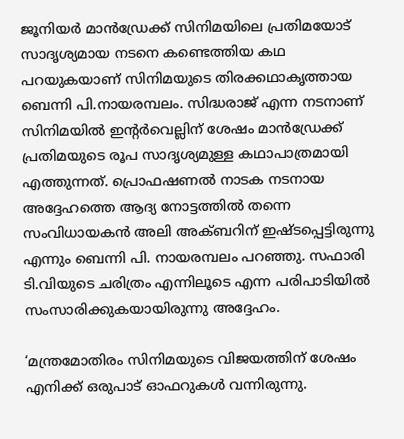ജൂനിയര്‍ മാന്‍ഡ്രേക്ക് സിനിമയിലെ പ്രതിമയോട് സാദൃശ്യമായ നടനെ കണ്ടെത്തിയ കഥ പറയുകയാണ് സിനിമയുടെ തിരക്കഥാകൃത്തായ ബെന്നി പി.നായരമ്പലം. സിദ്ധരാജ് എന്ന നടനാണ് സിനിമയില്‍ ഇന്റര്‍വെല്ലിന് ശേഷം മാന്‍ഡ്രേക്ക് പ്രതിമയുടെ രൂപ സാദൃശ്യമുള്ള കഥാപാത്രമായി എത്തുന്നത്. പ്രൊഫഷണല്‍ നാടക നടനായ അദ്ദേഹത്തെ ആദ്യ നോട്ടത്തില്‍ തന്നെ സംവിധായകന്‍ അലി അക്ബറിന് ഇഷ്ടപ്പെട്ടിരുന്നു എന്നും ബെന്നി പി. നായരമ്പലം പറഞ്ഞു. സഫാരി ടി.വിയുടെ ചരിത്രം എന്നിലൂടെ എന്ന പരിപാടിയില്‍ സംസാരിക്കുകയായിരുന്നു അദ്ദേഹം.

‘മന്ത്രമോതിരം സിനിമയുടെ വിജയത്തിന് ശേഷം എനിക്ക് ഒരുപാട് ഓഫറുകള്‍ വന്നിരുന്നു.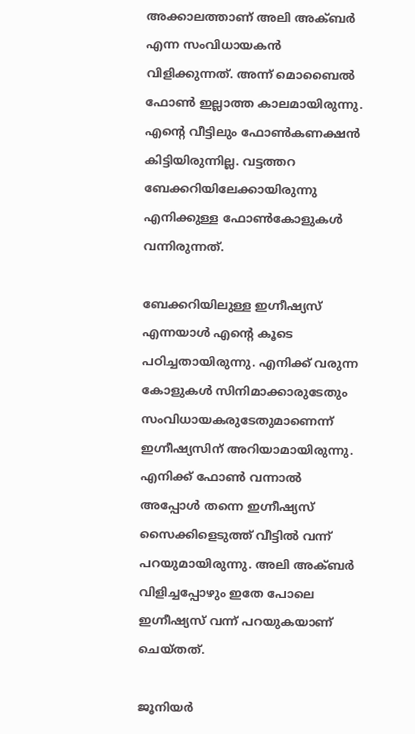അക്കാലത്താണ് അലി അക്ബര്‍ എന്ന സംവിധായകന്‍ വിളിക്കുന്നത്. അന്ന് മൊബൈല്‍ ഫോണ്‍ ഇല്ലാത്ത കാലമായിരുന്നു. എന്റെ വീട്ടിലും ഫോണ്‍കണക്ഷന്‍ കിട്ടിയിരുന്നില്ല. വട്ടത്തറ ബേക്കറിയിലേക്കായിരുന്നു എനിക്കുള്ള ഫോണ്‍കോളുകള്‍ വന്നിരുന്നത്.

ബേക്കറിയിലുള്ള ഇഗ്നീഷ്യസ് എന്നയാള്‍ എന്റെ കൂടെ പഠിച്ചതായിരുന്നു. എനിക്ക് വരുന്ന കോളുകള്‍ സിനിമാക്കാരുടേതും സംവിധായകരുടേതുമാണെന്ന് ഇഗ്നീഷ്യസിന് അറിയാമായിരുന്നു. എനിക്ക് ഫോണ്‍ വന്നാല്‍ അപ്പോള്‍ തന്നെ ഇഗ്നീഷ്യസ് സൈക്കിളെടുത്ത് വീട്ടില്‍ വന്ന് പറയുമായിരുന്നു. അലി അക്ബര്‍ വിളിച്ചപ്പോഴും ഇതേ പോലെ ഇഗ്നീഷ്യസ് വന്ന് പറയുകയാണ് ചെയ്തത്.

ജൂനിയര്‍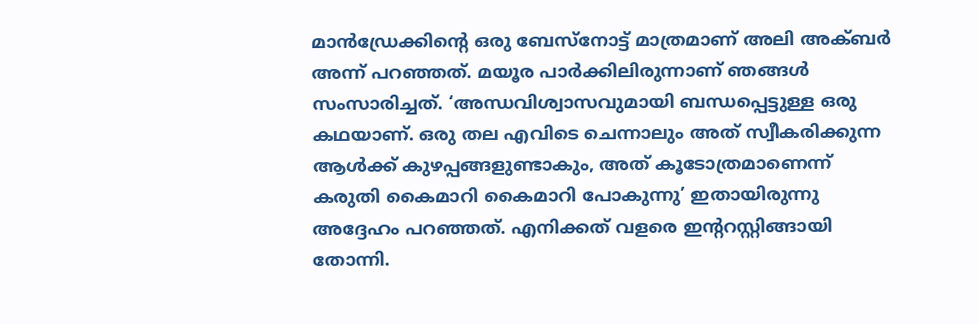മാന്‍ഡ്രേക്കിന്റെ ഒരു ബേസ്‌നോട്ട് മാത്രമാണ് അലി അക്ബര്‍ അന്ന് പറഞ്ഞത്. മയൂര പാര്‍ക്കിലിരുന്നാണ് ഞങ്ങള്‍ സംസാരിച്ചത്. ‘അന്ധവിശ്വാസവുമായി ബന്ധപ്പെട്ടുള്ള ഒരു കഥയാണ്. ഒരു തല എവിടെ ചെന്നാലും അത് സ്വീകരിക്കുന്ന ആള്‍ക്ക് കുഴപ്പങ്ങളുണ്ടാകും, അത് കൂടോത്രമാണെന്ന് കരുതി കൈമാറി കൈമാറി പോകുന്നു’ ഇതായിരുന്നു അദ്ദേഹം പറഞ്ഞത്. എനിക്കത് വളരെ ഇന്ററസ്റ്റിങ്ങായി തോന്നി.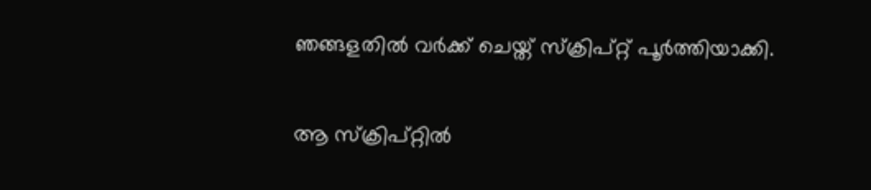ഞങ്ങളതില്‍ വര്‍ക്ക് ചെയ്ത് സ്‌ക്രിപ്റ്റ് പൂര്‍ത്തിയാക്കി.

ആ സ്‌ക്രിപ്റ്റില്‍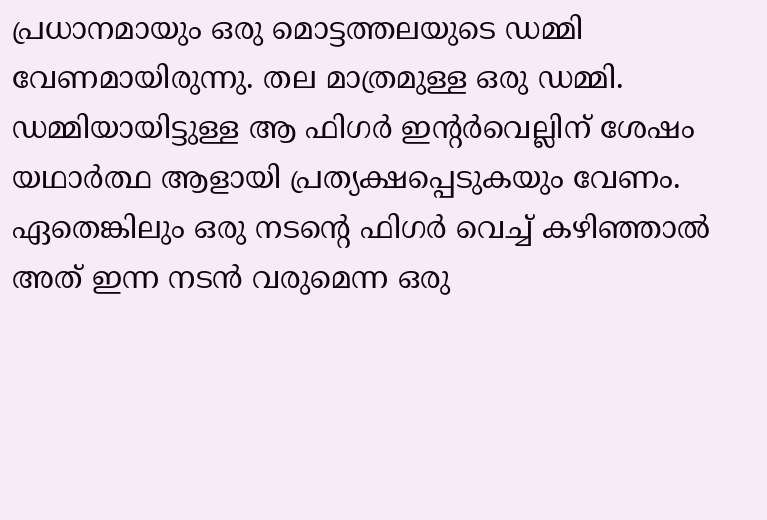പ്രധാനമായും ഒരു മൊട്ടത്തലയുടെ ഡമ്മി വേണമായിരുന്നു. തല മാത്രമുള്ള ഒരു ഡമ്മി. ഡമ്മിയായിട്ടുള്ള ആ ഫിഗര്‍ ഇന്റര്‍വെല്ലിന് ശേഷം യഥാര്‍ത്ഥ ആളായി പ്രത്യക്ഷപ്പെടുകയും വേണം. ഏതെങ്കിലും ഒരു നടന്റെ ഫിഗര്‍ വെച്ച് കഴിഞ്ഞാല്‍ അത് ഇന്ന നടന്‍ വരുമെന്ന ഒരു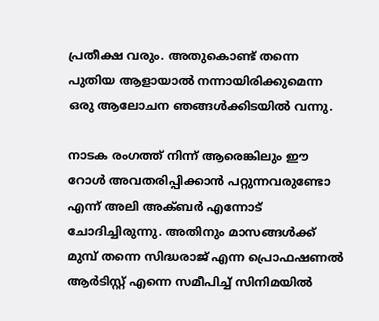പ്രതീക്ഷ വരും. അതുകൊണ്ട് തന്നെ പുതിയ ആളായാല്‍ നന്നായിരിക്കുമെന്ന ഒരു ആലോചന ഞങ്ങള്‍ക്കിടയില്‍ വന്നു.

നാടക രംഗത്ത് നിന്ന് ആരെങ്കിലും ഈ റോള്‍ അവതരിപ്പിക്കാന്‍ പറ്റുന്നവരുണ്ടോ എന്ന് അലി അക്ബര്‍ എന്നോട് ചോദിച്ചിരുന്നു. അതിനും മാസങ്ങള്‍ക്ക് മുമ്പ് തന്നെ സിദ്ധരാജ് എന്ന പ്രൊഫഷണല്‍ ആര്‍ടിസ്റ്റ് എന്നെ സമീപിച്ച് സിനിമയില്‍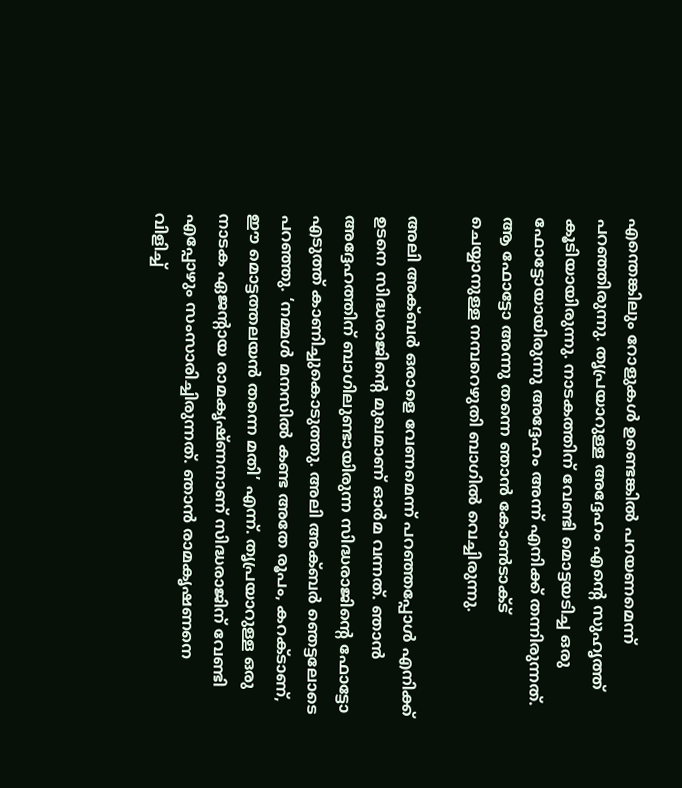എന്തെങ്കിലും റോളുകള്‍ ഉണ്ടെങ്കില്‍ പറയണമെന്ന് പറഞ്ഞിരുന്നു. തൃപ്രയാറുള്ള അദ്ദേഹം എന്റെ സുഹൃത്ത് കൂടിയായിരുന്നു. നാടകത്തിന് വേണ്ടി മൊട്ടയടിച്ച ഒരു ഫോട്ടോയായിരുന്നു അദ്ദേഹം അന്ന് എനിക്ക് തന്നിരുന്നത്. ആ ഫോട്ടോ അന്നു തന്നെ ഞാന്‍ കോണ്‍ടാക്ട് ചെയ്യാനുള്ള നമ്പറെഴുതി ബാഗില്‍ വെച്ചിരുന്നു.

അലി അക്ബര്‍ ഒരാളെ വേണമെന്ന് പറഞ്ഞപ്പോള്‍ എനിക്ക് ഉടനെ സിദ്ധരാജിന്റെ മുഖമാണ് ഓര്‍മ വന്നത്. ഞാന്‍ അദ്ദേഹത്തിന് ബാഗിലുണ്ടായിരുന്ന സിദ്ധരാജിന്റെ ഫോട്ടോ എടുത്ത് കാണിച്ചുകൊടുത്തു. അലി അക്ബര്‍ ഞെട്ടലോടെ പറഞ്ഞു. ‘നമ്മള്‍ മനസില്‍ കണ്ട അതേ രൂപം, കറക്ടാണ്, ഈ മൊട്ടത്തലയന്‍ തന്നെ മതി’ എന്ന്. തൃപ്രയാറുള്ള ഒരു നാടക ഏജന്റായ രാമകൃഷ്ണനാണ് സിദ്ധരാജിന് വേണ്ടി എപ്പോഴും സംസാരിച്ചിരുന്നത്. ഞാന്‍ രാമകൃഷണനെ വിളിച്ച്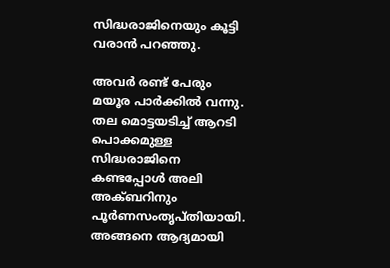സിദ്ധരാജിനെയും കൂട്ടി വരാന്‍ പറഞ്ഞു.

അവര്‍ രണ്ട് പേരും മയൂര പാര്‍ക്കില്‍ വന്നു. തല മൊട്ടയടിച്ച് ആറടി പൊക്കമുള്ള സിദ്ധരാജിനെ കണ്ടപ്പോള്‍ അലി അക്ബറിനും പൂര്‍ണസംതൃപ്തിയായി. അങ്ങനെ ആദ്യമായി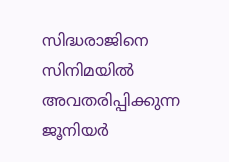സിദ്ധരാജിനെ സിനിമയില്‍ അവതരിപ്പിക്കുന്ന ജൂനിയര്‍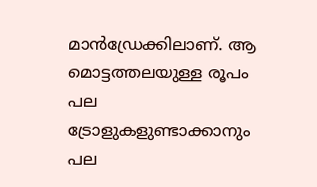മാന്‍ഡ്രേക്കിലാണ്. ആ മൊട്ടത്തലയുള്ള രൂപം പല ട്രോളുകളുണ്ടാക്കാനും പല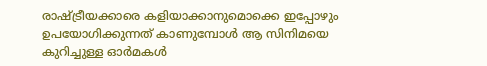രാഷ്ട്രീയക്കാരെ കളിയാക്കാനുമൊക്കെ ഇപ്പോഴും ഉപയോഗിക്കുന്നത് കാണുമ്പോള്‍ ആ സിനിമയെ കുറിച്ചുള്ള ഓര്‍മകള്‍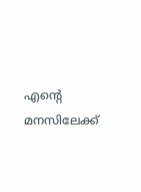എന്റെ മനസിലേക്ക്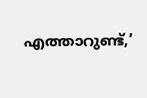എത്താറുണ്ട്,’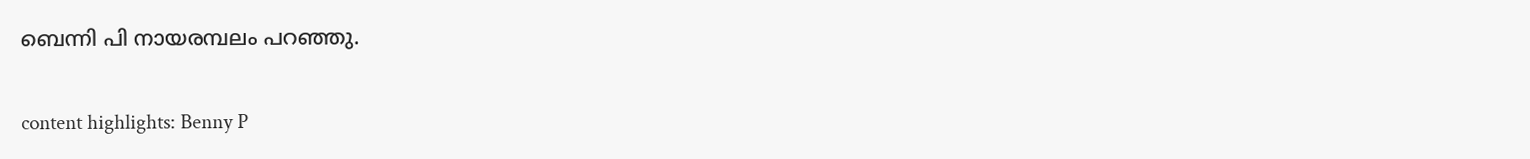ബെന്നി പി നായരമ്പലം പറഞ്ഞു.

content highlights: Benny P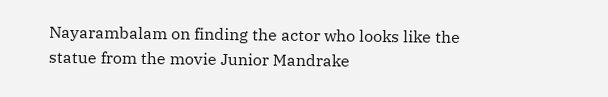Nayarambalam on finding the actor who looks like the statue from the movie Junior Mandrake